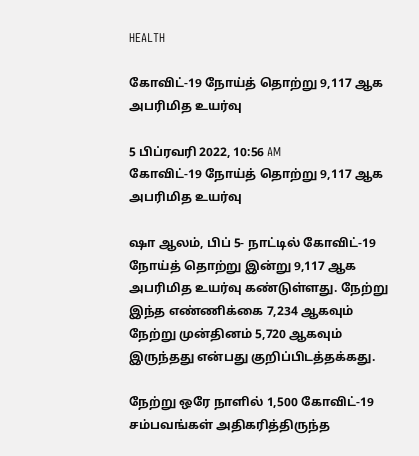HEALTH

கோவிட்-19 நோய்த் தொற்று 9,117 ஆக அபரிமித உயர்வு

5 பிப்ரவரி 2022, 10:56 AM
கோவிட்-19 நோய்த் தொற்று 9,117 ஆக அபரிமித உயர்வு

ஷா ஆலம், பிப் 5- நாட்டில் கோவிட்-19 நோய்த் தொற்று இன்று 9,117 ஆக அபரிமித உயர்வு கண்டுள்ளது. நேற்று இந்த எண்ணிக்கை 7,234 ஆகவும் நேற்று முன்தினம் 5,720 ஆகவும் இருந்தது என்பது குறிப்பிடத்தக்கது.

நேற்று ஒரே நாளில் 1,500 கோவிட்-19 சம்பவங்கள் அதிகரித்திருந்த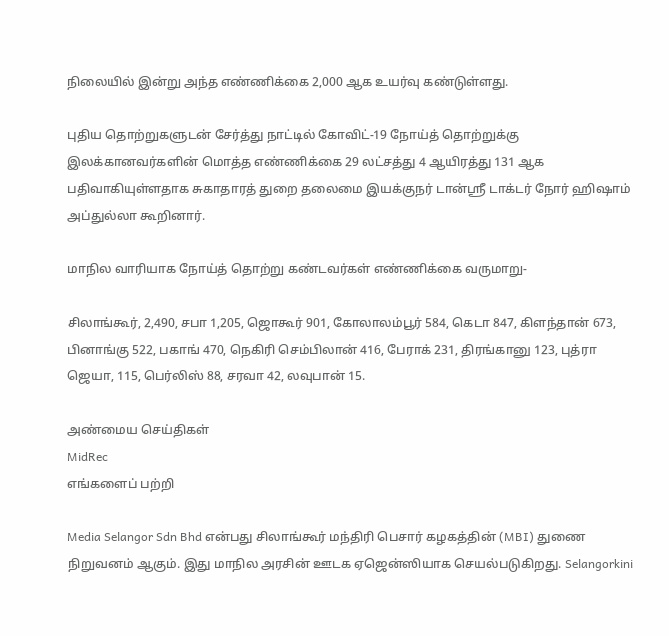நிலையில் இன்று அந்த எண்ணிக்கை 2,000 ஆக உயர்வு கண்டுள்ளது.

புதிய தொற்றுகளுடன் சேர்த்து நாட்டில் கோவிட்-19 நோய்த் தொற்றுக்கு இலக்கானவர்களின் மொத்த எண்ணிக்கை 29 லட்சத்து 4 ஆயிரத்து 131 ஆக பதிவாகியுள்ளதாக சுகாதாரத் துறை தலைமை இயக்குநர் டான்ஸ்ரீ டாக்டர் நோர் ஹிஷாம் அப்துல்லா கூறினார்.

மாநில வாரியாக நோய்த் தொற்று கண்டவர்கள் எண்ணிக்கை வருமாறு-

சிலாங்கூர், 2,490, சபா 1,205, ஜொகூர் 901, கோலாலம்பூர் 584, கெடா 847, கிளந்தான் 673, பினாங்கு 522, பகாங் 470, நெகிரி செம்பிலான் 416, பேராக் 231, திரங்கானு 123, புத்ரா ஜெயா, 115, பெர்லிஸ் 88, சரவா 42, லவுபான் 15.

அண்மைய செய்திகள்
MidRec
எங்களைப் பற்றி

Media Selangor Sdn Bhd என்பது சிலாங்கூர் மந்திரி பெசார் கழகத்தின் (MBI) துணை நிறுவனம் ஆகும். இது மாநில அரசின் ஊடக ஏஜென்ஸியாக செயல்படுகிறது. Selangorkini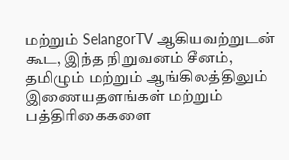மற்றும் SelangorTV ஆகியவற்றுடன் கூட, இந்த நிறுவனம் சீனம், தமிழும் மற்றும் ஆங்கிலத்திலும் இணையதளங்கள் மற்றும் பத்திரிகைகளை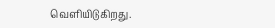வெளியிடுகிறது.